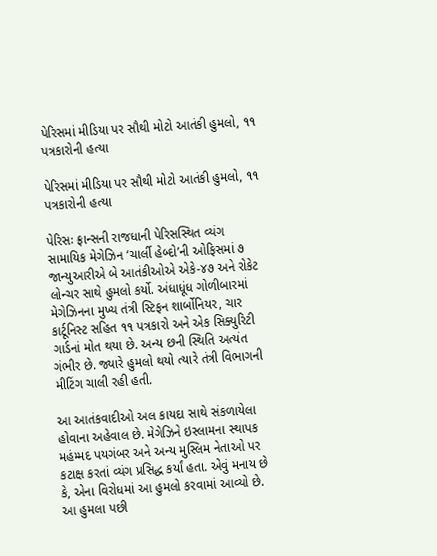પેરિસમાં મીડિયા પર સૌથી મોટો આતંકી હુમલો, ૧૧ પત્રકારોની હત્યા

પેરિસમાં મીડિયા પર સૌથી મોટો આતંકી હુમલો, ૧૧ પત્રકારોની હત્યા

પેરિસઃ ફ્રાન્સની રાજધાની પેરિસસ્થિત વ્યંગ સામાયિક મેગેઝિન ‘ચાર્લી હેબ્દો’ની ઓફિસમાં ૭ જાન્યુઆરીએ બે આતંકીઓએ એકે-૪૭ અને રોકેટ લોન્ચર સાથે હુમલો કર્યો. અંધાધૂંધ ગોળીબારમાં મેગેઝિનના મુખ્ય તંત્રી સ્ટિફન શાર્બોનિયર, ચાર કાર્ટૂનિસ્ટ સહિત ૧૧ પત્રકારો અને એક સિક્યુરિટી ગાર્ડનાં મોત થયા છે. અન્ય છની સ્થિતિ અત્યંત ગંભીર છે. જ્યારે હુમલો થયો ત્યારે તંત્રી વિભાગની મીટિંગ ચાલી રહી હતી.

આ આતંકવાદીઓ અલ કાયદા સાથે સંકળાયેલા હોવાના અહેવાલ છે. મેગેઝિને ઇસ્લામના સ્થાપક મહંમ્મદ પયગંબર અને અન્ય મુસ્લિમ નેતાઓ પર કટાક્ષ કરતાં વ્યંગ પ્રસિદ્ધ કર્યાં હતા. એવું મનાય છે કે, એના વિરોધમાં આ હુમલો કરવામાં આવ્યો છે. આ હુમલા પછી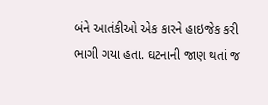બંને આતંકીઓ એક કારને હાઇજેક કરી ભાગી ગયા હતા. ઘટનાની જાણ થતાં જ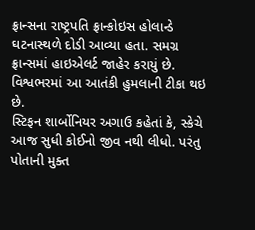ફ્રાન્સના રાષ્ટ્રપતિ ફ્રાન્કોઇસ હોલાન્ડે ઘટનાસ્થળે દોડી આવ્યા હતા. સમગ્ર ફ્રાન્સમાં હાઇએલર્ટ જાહેર કરાયું છે. વિશ્વભરમાં આ આતંકી હુમલાની ટીકા થઇ છે.
સ્ટિફન શાર્બોનિયર અગાઉ કહેતાં કે, સ્કેચે આજ સુધી કોઈનો જીવ નથી લીધો. પરંતુ પોતાની મુક્ત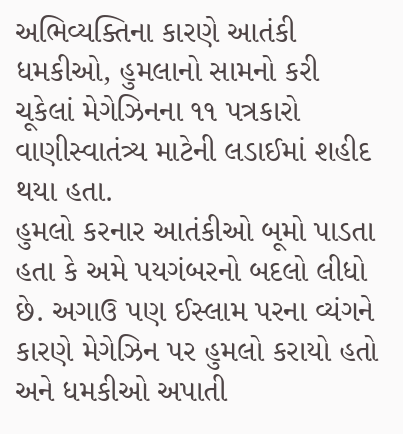અભિવ્યક્તિના કારણે આતંકી ધમકીઓ, હુમલાનો સામનો કરી ચૂકેલાં મેગેઝિનના ૧૧ પત્રકારો વાણીસ્વાતંત્ર્ય માટેની લડાઈમાં શહીદ થયા હતા.
હુમલો કરનાર આતંકીઓ બૂમો પાડતા હતા કે અમે પયગંબરનો બદલો લીધો છે. અગાઉ પણ ઈસ્લામ પરના વ્યંગને કારણે મેગેઝિન પર હુમલો કરાયો હતો અને ધમકીઓ અપાતી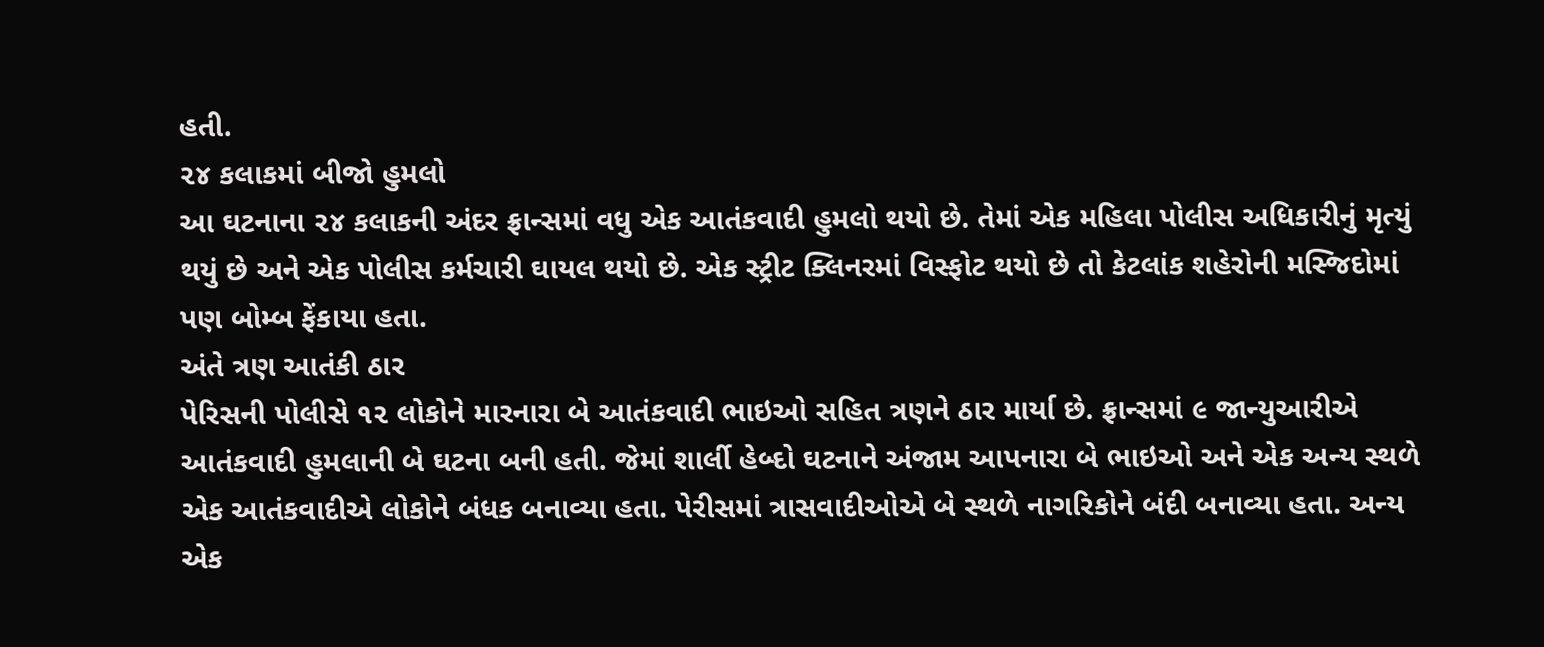હતી.
૨૪ કલાકમાં બીજો હુમલો
આ ઘટનાના ૨૪ કલાકની અંદર ફ્રાન્સમાં વધુ એક આતંકવાદી હુમલો થયો છે. તેમાં એક મહિલા પોલીસ અધિકારીનું મૃત્યું થયું છે અને એક પોલીસ કર્મચારી ઘાયલ થયો છે. એક સ્ટ્રીટ ક્લિનરમાં વિસ્ફોટ થયો છે તો કેટલાંક શહેરોની મસ્જિદોમાં પણ બોમ્બ ફેંકાયા હતા.
અંતે ત્રણ આતંકી ઠાર
પેરિસની પોલીસે ૧૨ લોકોને મારનારા બે આતંકવાદી ભાઇઓ સહિત ત્રણને ઠાર માર્યા છે. ફ્રાન્સમાં ૯ જાન્યુઆરીએ આતંકવાદી હુમલાની બે ઘટના બની હતી. જેમાં શાર્લી હેબ્દો ઘટનાને અંજામ આપનારા બે ભાઇઓ અને એક અન્ય સ્થળે એક આતંકવાદીએ લોકોને બંધક બનાવ્યા હતા. પેરીસમાં ત્રાસવાદીઓએ બે સ્થળે નાગરિકોને બંદી બનાવ્યા હતા. અન્ય એક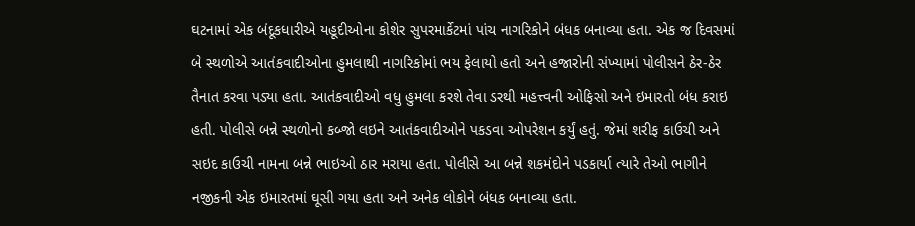ઘટનામાં એક બંદૂકધારીએ યહૂદીઓના કોશેર સુપરમાર્કેટમાં પાંચ નાગરિકોને બંધક બનાવ્યા હતા. એક જ દિવસમાં બે સ્થળોએ આતંકવાદીઓના હુમલાથી નાગરિકોમાં ભય ફેલાયો હતો અને હજારોની સંખ્યામાં પોલીસને ઠેર-ઠેર તૈનાત કરવા પડ્યા હતા. આતંકવાદીઓ વધુ હુમલા કરશે તેવા ડરથી મહત્ત્વની ઓફિસો અને ઇમારતો બંધ કરાઇ હતી. પોલીસે બન્ને સ્થળોનો કબ્જો લઇને આતંકવાદીઓને પકડવા ઓપરેશન કર્યું હતું. જેમાં શરીફ કાઉચી અને સઇદ કાઉચી નામના બન્ને ભાઇઓ ઠાર મરાયા હતા. પોલીસે આ બન્ને શકમંદોને પડકાર્યા ત્યારે તેઓ ભાગીને નજીકની એક ઇમારતમાં ઘૂસી ગયા હતા અને અનેક લોકોને બંધક બનાવ્યા હતા.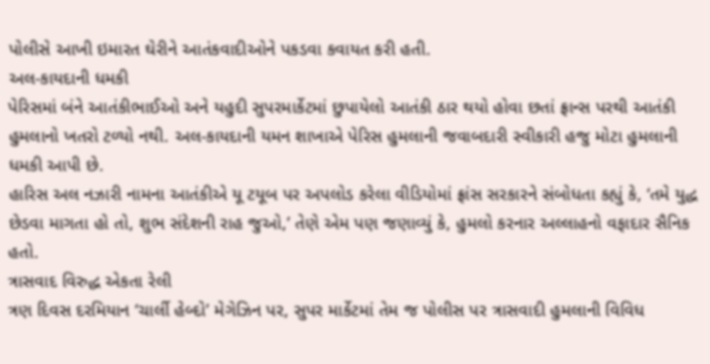પોલીસે આખી ઇમારત ઘેરીને આતંકવાદીઓને પકડવા કવાયત કરી હતી.
અલ-કાયદાની ધમકી
પેરિસમાં બંને આતંકીભાઈઓ અને યહુદી સુપરમાર્કેટમાં છુપાયેલો આતંકી ઠાર થયો હોવા છતાં ફ્રાન્સ પરથી આતંકી હુમલાનો ખતરો ટળ્યો નથી. અલ-કાયદાની યમન શાખાએ પેરિસ હુમલાની જવાબદારી સ્વીકારી હજુ મોટા હુમલાની ધમકી આપી છે.
હારિસ અલ નઝારી નામના આતંકીએ યૂ ટયૂબ પર અપલોડ કરેલા વીડિયોમાં ફ્રાંસ સરકારને સંબોધતા કહ્યું કે, ‘તમે યુદ્ધ છેડવા માગતા હો તો, શુભ સંદેશની રાહ જુઓ,’ તેણે એમ પણ જણાવ્યું કે, હુમલો કરનાર અલ્લાહનો વફાદાર સૈનિક હતો.
ત્રાસવાદ વિરુદ્ધ એકતા રેલી
ત્રણ દિવસ દરમિયાન ‘ચાર્લી હેબ્દો’ મેગેઝિન પર, સુપર માર્કેટમાં તેમ જ પોલીસ પર ત્રાસવાદી હુમલાની વિવિધ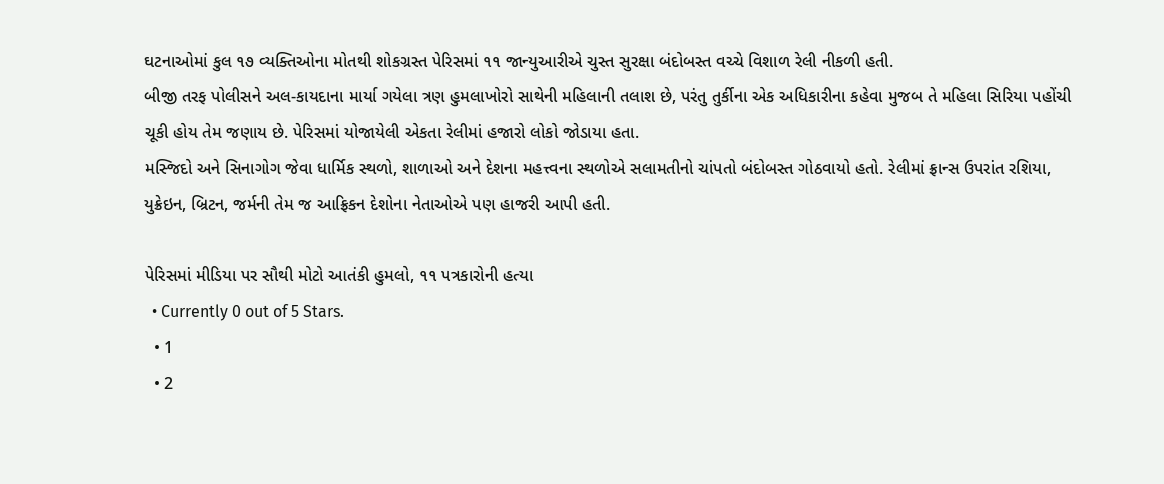ઘટનાઓમાં કુલ ૧૭ વ્યક્તિઓના મોતથી શોકગ્રસ્ત પેરિસમાં ૧૧ જાન્યુઆરીએ ચુસ્ત સુરક્ષા બંદોબસ્ત વચ્ચે વિશાળ રેલી નીકળી હતી.
બીજી તરફ પોલીસને અલ-કાયદાના માર્યા ગયેલા ત્રણ હુમલાખોરો સાથેની મહિલાની તલાશ છે, પરંતુ તુર્કીના એક અધિકારીના કહેવા મુજબ તે મહિલા સિરિયા પહોંચી ચૂકી હોય તેમ જણાય છે. પેરિસમાં યોજાયેલી એકતા રેલીમાં હજારો લોકો જોડાયા હતા.
મસ્જિદો અને સિનાગોગ જેવા ધાર્મિક સ્થળો, શાળાઓ અને દેશના મહત્ત્વના સ્થળોએ સલામતીનો ચાંપતો બંદોબસ્ત ગોઠવાયો હતો. રેલીમાં ફ્રાન્સ ઉપરાંત રશિયા, યુક્રેઇન, બ્રિટન, જર્મની તેમ જ આફ્રિકન દેશોના નેતાઓએ પણ હાજરી આપી હતી.

પેરિસમાં મીડિયા પર સૌથી મોટો આતંકી હુમલો, ૧૧ પત્રકારોની હત્યા
  • Currently 0 out of 5 Stars.
  • 1
  • 2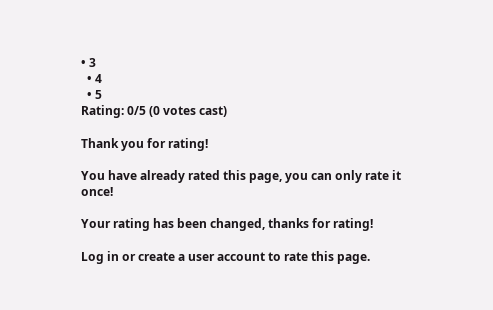• 3
  • 4
  • 5
Rating: 0/5 (0 votes cast)

Thank you for rating!

You have already rated this page, you can only rate it once!

Your rating has been changed, thanks for rating!

Log in or create a user account to rate this page.